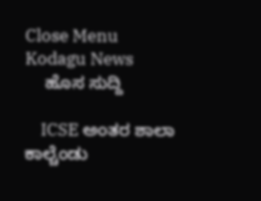Close Menu
Kodagu News
    ಹೊಸ ಸುದ್ದಿ

    ICSE ಅಂತರ ಶಾಲಾ ಕಾಲ್ಚೆಂಡು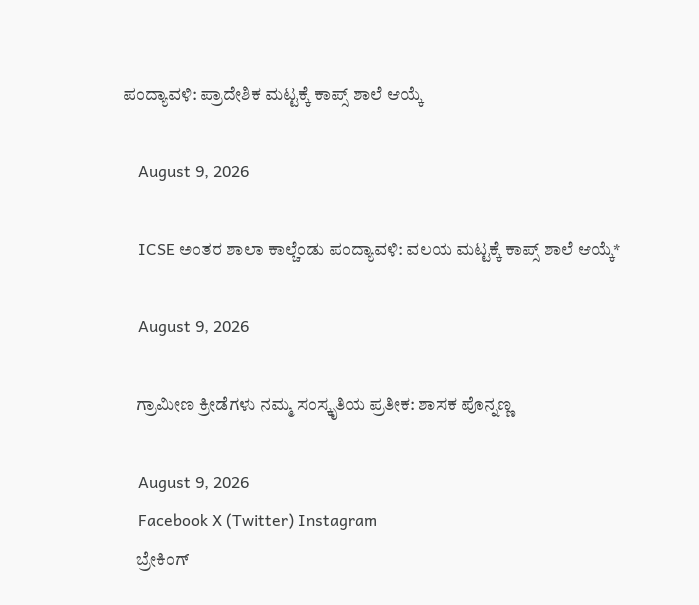ಪಂದ್ಯಾವಳಿ: ಪ್ರಾದೇಶಿಕ ಮಟ್ಟಕ್ಕೆ ಕಾಪ್ಸ್ ಶಾಲೆ ಆಯ್ಕೆ

    August 9, 2026

    ICSE ಅಂತರ ಶಾಲಾ ಕಾಲ್ಚೆಂಡು ಪಂದ್ಯಾವಳಿ: ವಲಯ ಮಟ್ಟಕ್ಕೆ ಕಾಪ್ಸ್ ಶಾಲೆ ಆಯ್ಕೆ*

    August 9, 2026

    ಗ್ರಾಮೀಣ ಕ್ರೀಡೆಗಳು ನಮ್ಮ ಸಂಸ್ಕೃತಿಯ ಪ್ರತೀಕ: ಶಾಸಕ ಪೊನ್ನಣ್ಣ

    August 9, 2026
    Facebook X (Twitter) Instagram
    ಬ್ರೇಕಿಂಗ್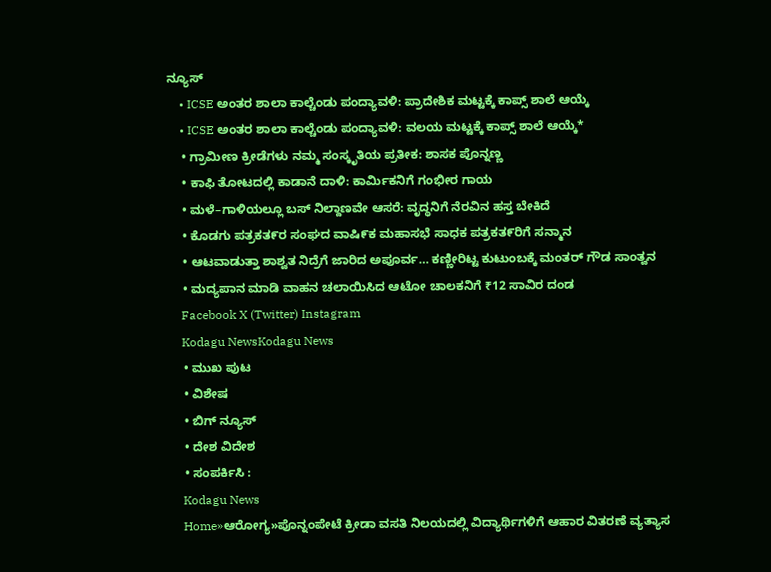ನ್ಯೂಸ್
    • ICSE ಅಂತರ ಶಾಲಾ ಕಾಲ್ಚೆಂಡು ಪಂದ್ಯಾವಳಿ: ಪ್ರಾದೇಶಿಕ ಮಟ್ಟಕ್ಕೆ ಕಾಪ್ಸ್ ಶಾಲೆ ಆಯ್ಕೆ
    • ICSE ಅಂತರ ಶಾಲಾ ಕಾಲ್ಚೆಂಡು ಪಂದ್ಯಾವಳಿ: ವಲಯ ಮಟ್ಟಕ್ಕೆ ಕಾಪ್ಸ್ ಶಾಲೆ ಆಯ್ಕೆ*
    • ಗ್ರಾಮೀಣ ಕ್ರೀಡೆಗಳು ನಮ್ಮ ಸಂಸ್ಕೃತಿಯ ಪ್ರತೀಕ: ಶಾಸಕ ಪೊನ್ನಣ್ಣ
    • ಕಾಫಿ ತೋಟದಲ್ಲಿ ಕಾಡಾನೆ ದಾಳಿ: ಕಾರ್ಮಿಕನಿಗೆ ಗಂಭೀರ ಗಾಯ
    • ಮಳೆ–ಗಾಳಿಯಲ್ಲೂ ಬಸ್‌ ನಿಲ್ದಾಣವೇ ಆಸರೆ: ವೃದ್ಧನಿಗೆ ನೆರವಿನ ಹಸ್ತ ಬೇಕಿದೆ
    • ಕೊಡಗು ಪತ್ರಕತ೯ರ ಸಂಘದ ವಾಷಿ೯ಕ ಮಹಾಸಭೆ ಸಾಧಕ ಪತ್ರಕತ೯ರಿಗೆ ಸನ್ಮಾನ
    • ಆಟವಾಡುತ್ತಾ ಶಾಶ್ವತ ನಿದ್ರೆಗೆ ಜಾರಿದ ಅಪೂರ್ವ… ಕಣ್ಣೀರಿಟ್ಟ ಕುಟುಂಬಕ್ಕೆ ಮಂತರ್ ಗೌಡ ಸಾಂತ್ವನ
    • ಮದ್ಯಪಾನ ಮಾಡಿ ವಾಹನ ಚಲಾಯಿಸಿದ ಆಟೋ ಚಾಲಕನಿಗೆ ₹12 ಸಾವಿರ ದಂಡ
    Facebook X (Twitter) Instagram
    Kodagu NewsKodagu News
    • ಮುಖ ಪುಟ
    • ವಿಶೇಷ
    • ಬಿಗ್ ನ್ಯೂಸ್
    • ದೇಶ ವಿದೇಶ
    • ಸಂಪರ್ಕಿಸಿ :
    Kodagu News
    Home»ಆರೋಗ್ಯ»ಪೊನ್ನಂಪೇಟೆ ಕ್ರೀಡಾ ವಸತಿ ನಿಲಯದಲ್ಲಿ ವಿದ್ಯಾರ್ಥಿಗಳಿಗೆ ಆಹಾರ ವಿತರಣೆ ವ್ಯತ್ಯಾಸ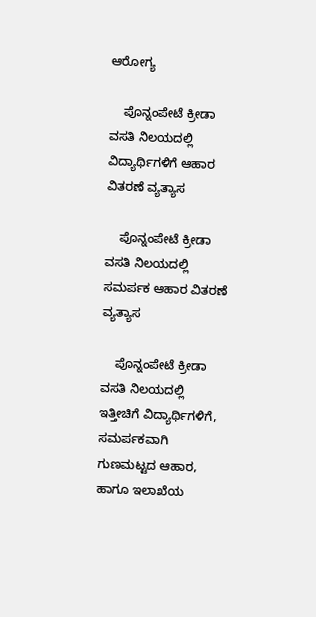ಆರೋಗ್ಯ

    ಪೊನ್ನಂಪೇಟೆ ಕ್ರೀಡಾ ವಸತಿ ನಿಲಯದಲ್ಲಿ ವಿದ್ಯಾರ್ಥಿಗಳಿಗೆ ಆಹಾರ ವಿತರಣೆ ವ್ಯತ್ಯಾಸ

    ಪೊನ್ನಂಪೇಟೆ ಕ್ರೀಡಾ ವಸತಿ ನಿಲಯದಲ್ಲಿ ಸಮರ್ಪಕ ಆಹಾರ ವಿತರಣೆ ವ್ಯತ್ಯಾಸ

    ಪೊನ್ನಂಪೇಟೆ ಕ್ರೀಡಾ ವಸತಿ ನಿಲಯದಲ್ಲಿ ಇತ್ತೀಚಿಗೆ ವಿದ್ಯಾರ್ಥಿಗಳಿಗೆ, ಸಮರ್ಪಕವಾಗಿ ಗುಣಮಟ್ಟದ ಆಹಾರ, ಹಾಗೂ ಇಲಾಖೆಯ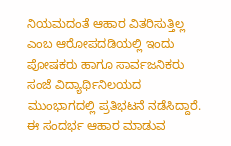ನಿಯಮದಂತೆ ಆಹಾರ ವಿತರಿಸುತ್ತಿಲ್ಲ ಎಂಬ ಆರೋಪದಡಿಯಲ್ಲಿ ಇಂದು ಪೋಷಕರು ಹಾಗೂ ಸಾರ್ವಜನಿಕರು ಸಂಜೆ ವಿದ್ಯಾರ್ಥಿನಿಲಯದ ಮುಂಭಾಗದಲ್ಲಿ ಪ್ರತಿಭಟನೆ ನಡೆಸಿದ್ದಾರೆ. ಈ ಸಂದರ್ಭ ಆಹಾರ ಮಾಡುವ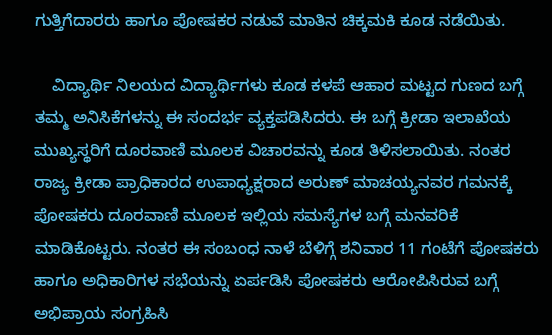ಗುತ್ತಿಗೆದಾರರು ಹಾಗೂ ಪೋಷಕರ ನಡುವೆ ಮಾತಿನ ಚಿಕ್ಕಮಕಿ ಕೂಡ ನಡೆಯಿತು.

    ವಿದ್ಯಾರ್ಥಿ ನಿಲಯದ ವಿದ್ಯಾರ್ಥಿಗಳು ಕೂಡ ಕಳಪೆ ಆಹಾರ ಮಟ್ಟದ ಗುಣದ ಬಗ್ಗೆ ತಮ್ಮ ಅನಿಸಿಕೆಗಳನ್ನು ಈ ಸಂದರ್ಭ ವ್ಯಕ್ತಪಡಿಸಿದರು. ಈ ಬಗ್ಗೆ ಕ್ರೀಡಾ ಇಲಾಖೆಯ ಮುಖ್ಯಸ್ಥರಿಗೆ ದೂರವಾಣಿ ಮೂಲಕ ವಿಚಾರವನ್ನು ಕೂಡ ತಿಳಿಸಲಾಯಿತು. ನಂತರ ರಾಜ್ಯ ಕ್ರೀಡಾ ಪ್ರಾಧಿಕಾರದ ಉಪಾಧ್ಯಕ್ಷರಾದ ಅರುಣ್ ಮಾಚಯ್ಯನವರ ಗಮನಕ್ಕೆ ಪೋಷಕರು ದೂರವಾಣಿ ಮೂಲಕ ಇಲ್ಲಿಯ ಸಮಸ್ಯೆಗಳ ಬಗ್ಗೆ ಮನವರಿಕೆ ಮಾಡಿಕೊಟ್ಟರು. ನಂತರ ಈ ಸಂಬಂಧ ನಾಳೆ ಬೆಳಿಗ್ಗೆ ಶನಿವಾರ 11 ಗಂಟೆಗೆ ಪೋಷಕರು ಹಾಗೂ ಅಧಿಕಾರಿಗಳ ಸಭೆಯನ್ನು ಏರ್ಪಡಿಸಿ ಪೋಷಕರು ಆರೋಪಿಸಿರುವ ಬಗ್ಗೆ ಅಭಿಪ್ರಾಯ ಸಂಗ್ರಹಿಸಿ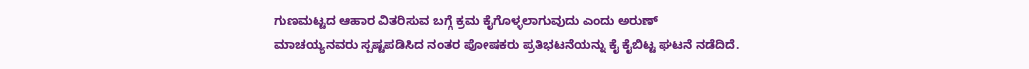ಗುಣಮಟ್ಟದ ಆಹಾರ ವಿತರಿಸುವ ಬಗ್ಗೆ ಕ್ರಮ ಕೈಗೊಳ್ಳಲಾಗುವುದು ಎಂದು ಅರುಣ್ ಮಾಚಯ್ಯನವರು ಸ್ಪಷ್ಟಪಡಿಸಿದ ನಂತರ ಪೋಷಕರು ಪ್ರತಿಭಟನೆಯನ್ನು ಕೈ ಕೈಬಿಟ್ಟ ಘಟನೆ ನಡೆದಿದೆ.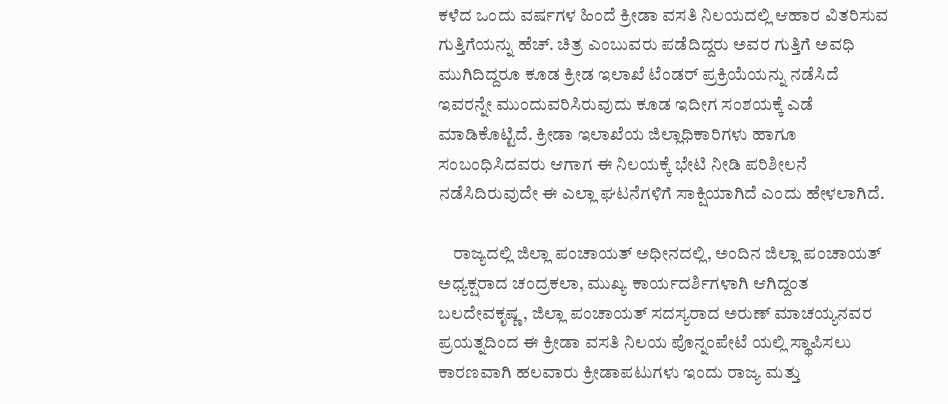ಕಳೆದ ಒಂದು ವರ್ಷಗಳ ಹಿಂದೆ ಕ್ರೀಡಾ ವಸತಿ ನಿಲಯದಲ್ಲಿ ಆಹಾರ ವಿತರಿಸುವ ಗುತ್ತಿಗೆಯನ್ನು ಹೆಚ್. ಚಿತ್ರ ಎಂಬುವರು ಪಡೆದಿದ್ದರು ಅವರ ಗುತ್ತಿಗೆ ಅವಧಿ ಮುಗಿದಿದ್ದರೂ ಕೂಡ ಕ್ರೀಡ ಇಲಾಖೆ ಟೆಂಡರ್ ಪ್ರಕ್ರಿಯೆಯನ್ನು ನಡೆಸಿದೆ ಇವರನ್ನೇ ಮುಂದುವರಿಸಿರುವುದು ಕೂಡ ಇದೀಗ ಸಂಶಯಕ್ಕೆ ಎಡೆ ಮಾಡಿಕೊಟ್ಟಿದೆ. ಕ್ರೀಡಾ ಇಲಾಖೆಯ ಜಿಲ್ಲಾಧಿಕಾರಿಗಳು ಹಾಗೂ ಸಂಬಂಧಿಸಿದವರು ಆಗಾಗ ಈ ನಿಲಯಕ್ಕೆ ಭೇಟಿ ನೀಡಿ ಪರಿಶೀಲನೆ ನಡೆಸಿದಿರುವುದೇ ಈ ಎಲ್ಲಾ ಘಟನೆಗಳಿಗೆ ಸಾಕ್ಷಿಯಾಗಿದೆ ಎಂದು ಹೇಳಲಾಗಿದೆ.

    ರಾಜ್ಯದಲ್ಲಿ ಜಿಲ್ಲಾ ಪಂಚಾಯತ್ ಅಧೀನದಲ್ಲಿ, ಅಂದಿನ ಜಿಲ್ಲಾ ಪಂಚಾಯತ್ ಅಧ್ಯಕ್ಷರಾದ ಚಂದ್ರಕಲಾ, ಮುಖ್ಯ ಕಾರ್ಯದರ್ಶಿಗಳಾಗಿ ಆಗಿದ್ದಂತ ಬಲದೇವಕೃಷ್ಣ, ಜಿಲ್ಲಾ ಪಂಚಾಯತ್ ಸದಸ್ಯರಾದ ಅರುಣ್ ಮಾಚಯ್ಯನವರ ಪ್ರಯತ್ನದಿಂದ ಈ ಕ್ರೀಡಾ ವಸತಿ ನಿಲಯ ಪೊನ್ನಂಪೇಟೆ ಯಲ್ಲಿ ಸ್ಥಾಪಿಸಲು ಕಾರಣವಾಗಿ ಹಲವಾರು ಕ್ರೀಡಾಪಟುಗಳು ಇಂದು ರಾಜ್ಯ ಮತ್ತು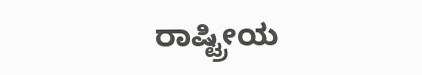ರಾಷ್ಟ್ರೀಯ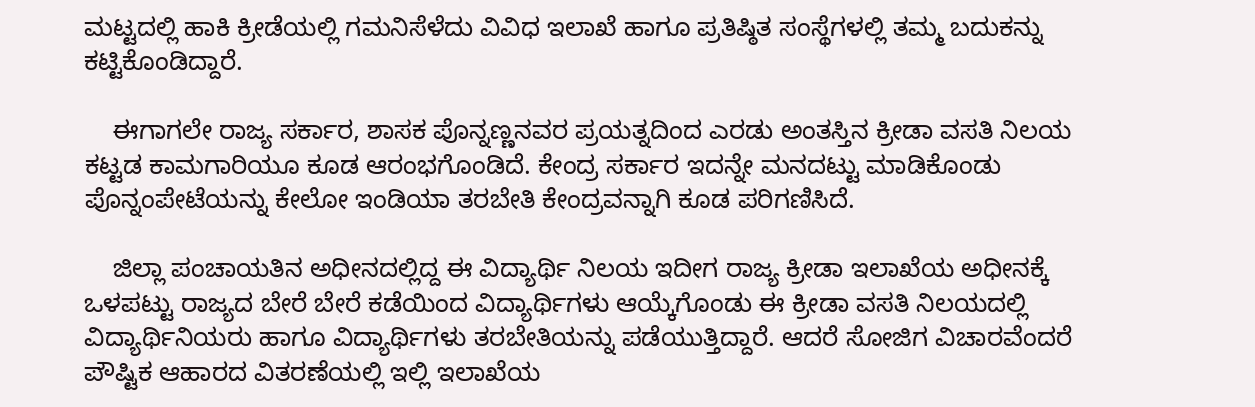ಮಟ್ಟದಲ್ಲಿ ಹಾಕಿ ಕ್ರೀಡೆಯಲ್ಲಿ ಗಮನಿಸೆಳೆದು ವಿವಿಧ ಇಲಾಖೆ ಹಾಗೂ ಪ್ರತಿಷ್ಠಿತ ಸಂಸ್ಥೆಗಳಲ್ಲಿ ತಮ್ಮ ಬದುಕನ್ನು ಕಟ್ಟಿಕೊಂಡಿದ್ದಾರೆ.

    ಈಗಾಗಲೇ ರಾಜ್ಯ ಸರ್ಕಾರ, ಶಾಸಕ ಪೊನ್ನಣ್ಣನವರ ಪ್ರಯತ್ನದಿಂದ ಎರಡು ಅಂತಸ್ತಿನ ಕ್ರೀಡಾ ವಸತಿ ನಿಲಯ ಕಟ್ಟಡ ಕಾಮಗಾರಿಯೂ ಕೂಡ ಆರಂಭಗೊಂಡಿದೆ. ಕೇಂದ್ರ ಸರ್ಕಾರ ಇದನ್ನೇ ಮನದಟ್ಟು ಮಾಡಿಕೊಂಡು ಪೊನ್ನಂಪೇಟೆಯನ್ನು ಕೇಲೋ ಇಂಡಿಯಾ ತರಬೇತಿ ಕೇಂದ್ರವನ್ನಾಗಿ ಕೂಡ ಪರಿಗಣಿಸಿದೆ.

    ಜಿಲ್ಲಾ ಪಂಚಾಯತಿನ ಅಧೀನದಲ್ಲಿದ್ದ ಈ ವಿದ್ಯಾರ್ಥಿ ನಿಲಯ ಇದೀಗ ರಾಜ್ಯ ಕ್ರೀಡಾ ಇಲಾಖೆಯ ಅಧೀನಕ್ಕೆ ಒಳಪಟ್ಟು ರಾಜ್ಯದ ಬೇರೆ ಬೇರೆ ಕಡೆಯಿಂದ ವಿದ್ಯಾರ್ಥಿಗಳು ಆಯ್ಕೆಗೊಂಡು ಈ ಕ್ರೀಡಾ ವಸತಿ ನಿಲಯದಲ್ಲಿ ವಿದ್ಯಾರ್ಥಿನಿಯರು ಹಾಗೂ ವಿದ್ಯಾರ್ಥಿಗಳು ತರಬೇತಿಯನ್ನು ಪಡೆಯುತ್ತಿದ್ದಾರೆ. ಆದರೆ ಸೋಜಿಗ ವಿಚಾರವೆಂದರೆ ಪೌಷ್ಟಿಕ ಆಹಾರದ ವಿತರಣೆಯಲ್ಲಿ ಇಲ್ಲಿ ಇಲಾಖೆಯ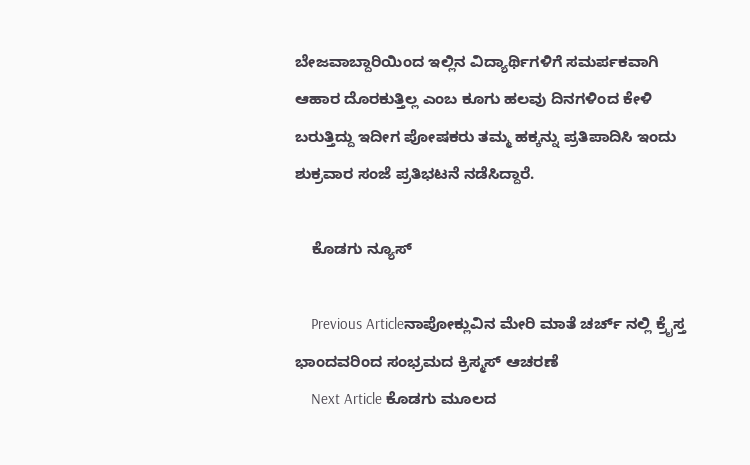ಬೇಜವಾಬ್ದಾರಿಯಿಂದ ಇಲ್ಲಿನ ವಿದ್ಯಾರ್ಥಿಗಳಿಗೆ ಸಮರ್ಪಕವಾಗಿ ಆಹಾರ ದೊರಕುತ್ತಿಲ್ಲ ಎಂಬ ಕೂಗು ಹಲವು ದಿನಗಳಿಂದ ಕೇಳಿ ಬರುತ್ತಿದ್ದು ಇದೀಗ ಪೋಷಕರು ತಮ್ಮ ಹಕ್ಕನ್ನು ಪ್ರತಿಪಾದಿಸಿ ಇಂದು ಶುಕ್ರವಾರ ಸಂಜೆ ಪ್ರತಿಭಟನೆ ನಡೆಸಿದ್ದಾರೆ.

    ಕೊಡಗು ನ್ಯೂಸ್

    Previous Articleನಾಪೋಕ್ಲುವಿನ ಮೇರಿ ಮಾತೆ ಚರ್ಚ್ ನಲ್ಲಿ ಕ್ರೈಸ್ತ ಭಾಂದವರಿಂದ ಸಂಭ್ರಮದ ಕ್ರಿಸ್ಮಸ್ ಆಚರಣೆ
    Next Article ಕೊಡಗು ಮೂಲದ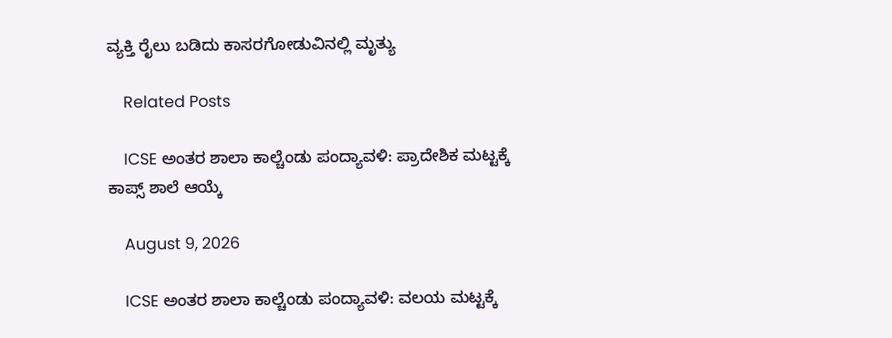ವ್ಯಕ್ತಿ ರೈಲು ಬಡಿದು ಕಾಸರಗೋಡುವಿನಲ್ಲಿ ಮೃತ್ಯು

    Related Posts

    ICSE ಅಂತರ ಶಾಲಾ ಕಾಲ್ಚೆಂಡು ಪಂದ್ಯಾವಳಿ: ಪ್ರಾದೇಶಿಕ ಮಟ್ಟಕ್ಕೆ ಕಾಪ್ಸ್ ಶಾಲೆ ಆಯ್ಕೆ

    August 9, 2026

    ICSE ಅಂತರ ಶಾಲಾ ಕಾಲ್ಚೆಂಡು ಪಂದ್ಯಾವಳಿ: ವಲಯ ಮಟ್ಟಕ್ಕೆ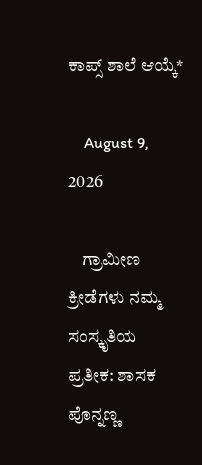ಕಾಪ್ಸ್ ಶಾಲೆ ಆಯ್ಕೆ*

    August 9, 2026

    ಗ್ರಾಮೀಣ ಕ್ರೀಡೆಗಳು ನಮ್ಮ ಸಂಸ್ಕೃತಿಯ ಪ್ರತೀಕ: ಶಾಸಕ ಪೊನ್ನಣ್ಣ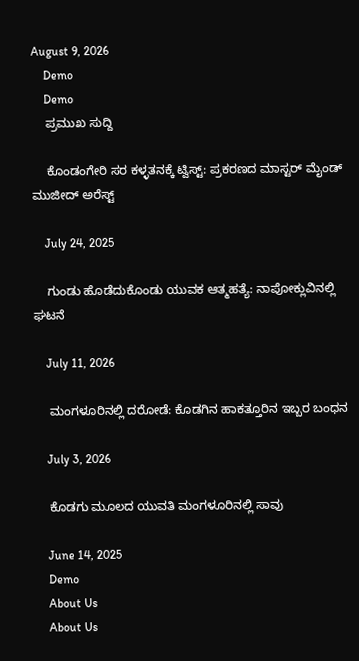August 9, 2026
    Demo
    Demo
    ಪ್ರಮುಖ ಸುದ್ದಿ

    ಕೊಂಡಂಗೇರಿ ಸರ ಕಳ್ಳತನಕ್ಕೆ ಟ್ವಿಸ್ಟ್: ಪ್ರಕರಣದ ಮಾಸ್ಟರ್ ಮೈಂಡ್ ಮುಜೀದ್ ಅರೆಸ್ಟ್

    July 24, 2025

    ಗುಂಡು ಹೊಡೆದುಕೊಂಡು ಯುವಕ ಆತ್ಮಹತ್ಯೆ: ನಾಪೋಕ್ಲುವಿನಲ್ಲಿ ಘಟನೆ

    July 11, 2026

    ಮಂಗಳೂರಿನಲ್ಲಿ ದರೋಡೆ: ಕೊಡಗಿನ ಹಾಕತ್ತೂರಿನ ಇಬ್ಬರ ಬಂಧನ

    July 3, 2026

    ಕೊಡಗು ಮೂಲದ ಯುವತಿ ಮಂಗಳೂರಿನಲ್ಲಿ ಸಾವು

    June 14, 2025
    Demo
    About Us
    About Us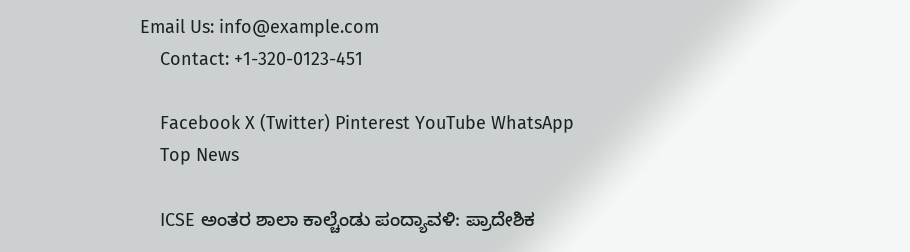Email Us: info@example.com
    Contact: +1-320-0123-451

    Facebook X (Twitter) Pinterest YouTube WhatsApp
    Top News

    ICSE ಅಂತರ ಶಾಲಾ ಕಾಲ್ಚೆಂಡು ಪಂದ್ಯಾವಳಿ: ಪ್ರಾದೇಶಿಕ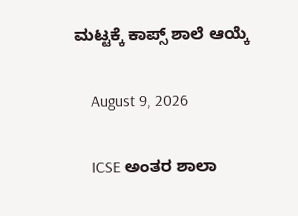ಮಟ್ಟಕ್ಕೆ ಕಾಪ್ಸ್ ಶಾಲೆ ಆಯ್ಕೆ

    August 9, 2026

    ICSE ಅಂತರ ಶಾಲಾ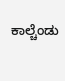ಕಾಲ್ಚೆಂಡು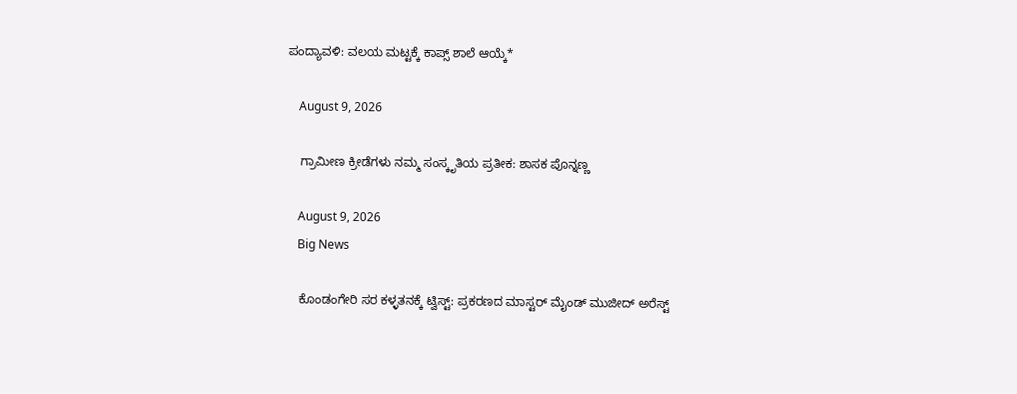ಪಂದ್ಯಾವಳಿ: ವಲಯ ಮಟ್ಟಕ್ಕೆ ಕಾಪ್ಸ್ ಶಾಲೆ ಆಯ್ಕೆ*

    August 9, 2026

    ಗ್ರಾಮೀಣ ಕ್ರೀಡೆಗಳು ನಮ್ಮ ಸಂಸ್ಕೃತಿಯ ಪ್ರತೀಕ: ಶಾಸಕ ಪೊನ್ನಣ್ಣ

    August 9, 2026
    Big News

    ಕೊಂಡಂಗೇರಿ ಸರ ಕಳ್ಳತನಕ್ಕೆ ಟ್ವಿಸ್ಟ್: ಪ್ರಕರಣದ ಮಾಸ್ಟರ್ ಮೈಂಡ್ ಮುಜೀದ್ ಅರೆಸ್ಟ್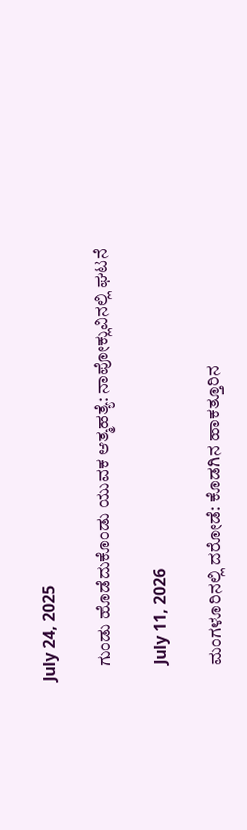July 24, 2025

    ಗುಂಡು ಹೊಡೆದುಕೊಂಡು ಯುವಕ ಆತ್ಮಹತ್ಯೆ: ನಾಪೋಕ್ಲುವಿನಲ್ಲಿ ಘಟನೆ

    July 11, 2026

    ಮಂಗಳೂರಿನಲ್ಲಿ ದರೋಡೆ: ಕೊಡಗಿನ ಹಾಕತ್ತೂರಿನ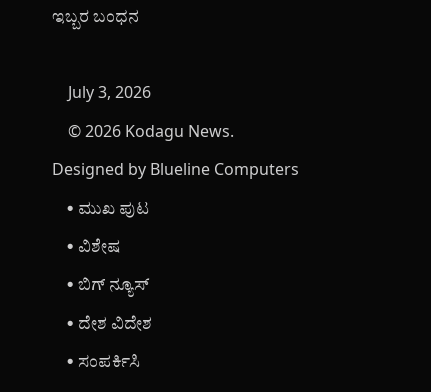ಇಬ್ಬರ ಬಂಧನ

    July 3, 2026
    © 2026 Kodagu News. Designed by Blueline Computers
    • ಮುಖ ಪುಟ
    • ವಿಶೇಷ
    • ಬಿಗ್ ನ್ಯೂಸ್
    • ದೇಶ ವಿದೇಶ
    • ಸಂಪರ್ಕಿಸಿ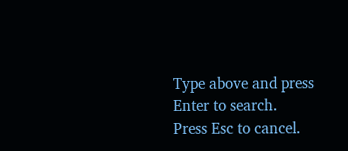Type above and press Enter to search. Press Esc to cancel.